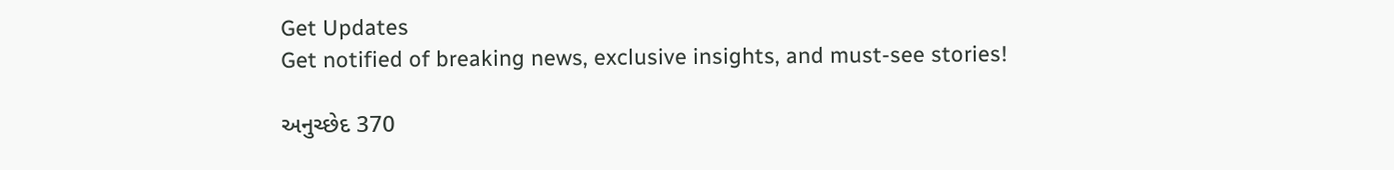Get Updates
Get notified of breaking news, exclusive insights, and must-see stories!

અનુચ્છેદ 370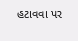હટાવવા પર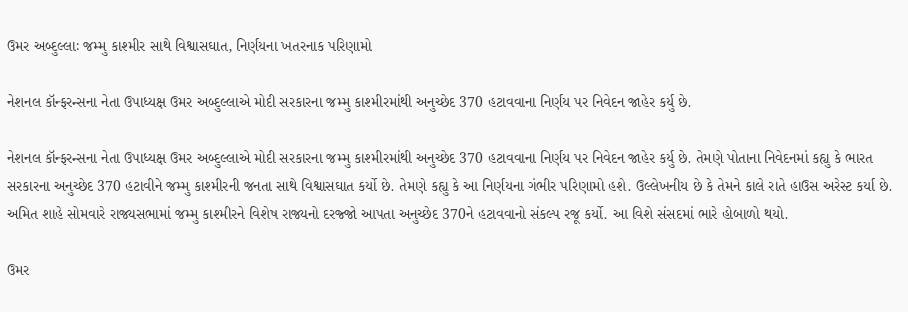ઉમર અબ્દુલ્લાઃ જમ્મુ કાશ્મીર સાથે વિશ્વાસઘાત, નિર્ણયના ખતરનાક પરિણામો

નેશનલ કૉન્ફરન્સના નેતા ઉપાધ્યક્ષ ઉમર અબ્દુલ્લાએ મોદી સરકારના જમ્મુ કાશ્મીરમાંથી અનુચ્છેદ 370 હટાવવાના નિર્ણય પર નિવેદન જાહેર કર્યુ છે.

નેશનલ કૉન્ફરન્સના નેતા ઉપાધ્યક્ષ ઉમર અબ્દુલ્લાએ મોદી સરકારના જમ્મુ કાશ્મીરમાંથી અનુચ્છેદ 370 હટાવવાના નિર્ણય પર નિવેદન જાહેર કર્યુ છે. તેમણે પોતાના નિવેદનમાં કહ્યુ કે ભારત સરકારના અનુચ્છેદ 370 હટાવીને જમ્મુ કાશ્મીરની જનતા સાથે વિશ્વાસઘાત કર્યો છે. તેમણે કહ્યુ કે આ નિર્ણયના ગંભીર પરિણામો હશે. ઉલ્લેખનીય છે કે તેમને કાલે રાતે હાઉસ અરેસ્ટ કર્યા છે. અમિત શાહે સોમવારે રાજ્યસભામાં જમ્મુ કાશ્મીરને વિશેષ રાજ્યનો દરજ્જો આપતા અનુચ્છેદ 370ને હટાવવાનો સંકલ્પ રજૂ કર્યો. આ વિશે સંસદમાં ભારે હોબાળો થયો.

ઉમર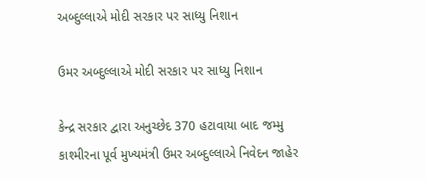અબ્દુલ્લાએ મોદી સરકાર પર સાધ્યુ નિશાન

ઉમર અબ્દુલ્લાએ મોદી સરકાર પર સાધ્યુ નિશાન

કેન્દ્ર સરકાર દ્વારા અનુચ્છેદ 370 હટાવાયા બાદ જમ્મુ કાશ્મીરના પૂર્વ મુખ્યમંત્રી ઉમર અબ્દુલ્લાએ નિવેદન જાહેર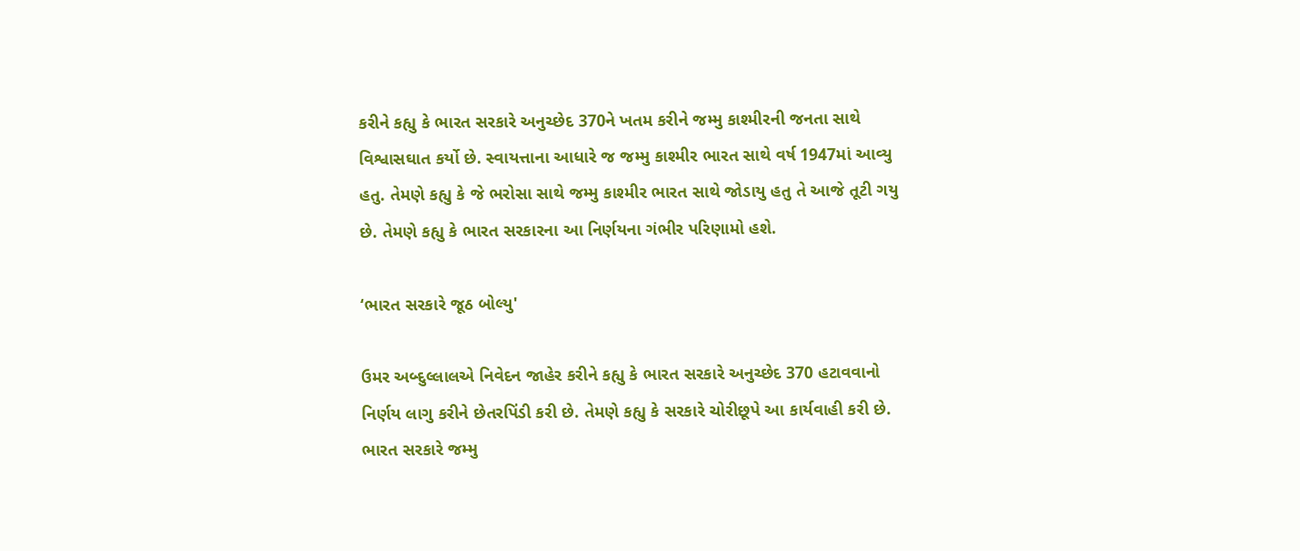કરીને કહ્યુ કે ભારત સરકારે અનુચ્છેદ 370ને ખતમ કરીને જમ્મુ કાશ્મીરની જનતા સાથે વિશ્વાસઘાત કર્યો છે. સ્વાયત્તાના આધારે જ જમ્મુ કાશ્મીર ભારત સાથે વર્ષ 1947માં આવ્યુ હતુ. તેમણે કહ્યુ કે જે ભરોસા સાથે જમ્મુ કાશ્મીર ભારત સાથે જોડાયુ હતુ તે આજે તૂટી ગયુ છે. તેમણે કહ્યુ કે ભારત સરકારના આ નિર્ણયના ગંભીર પરિણામો હશે.

‘ભારત સરકારે જૂઠ બોલ્યુ'

ઉમર અબ્દુલ્લાલએ નિવેદન જાહેર કરીને કહ્યુ કે ભારત સરકારે અનુચ્છેદ 370 હટાવવાનો નિર્ણય લાગુ કરીને છેતરપિંડી કરી છે. તેમણે કહ્યુ કે સરકારે ચોરીછૂપે આ કાર્યવાહી કરી છે. ભારત સરકારે જમ્મુ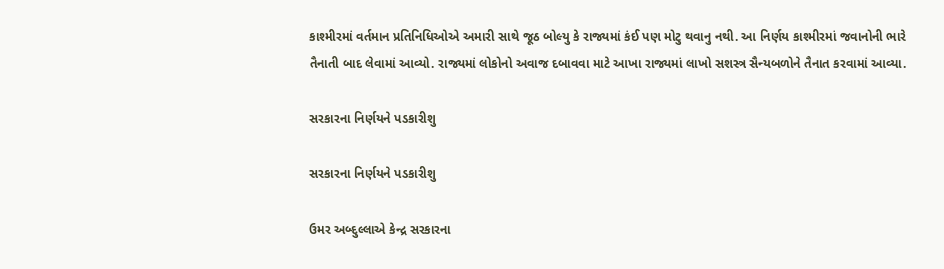કાશ્મીરમાં વર્તમાન પ્રતિનિધિઓએ અમારી સાથે જૂઠ બોલ્યુ કે રાજ્યમાં કંઈ પણ મોટુ થવાનુ નથી. આ નિર્ણય કાશ્મીરમાં જવાનોની ભારે તૈનાતી બાદ લેવામાં આવ્યો. રાજ્યમાં લોકોનો અવાજ દબાવવા માટે આખા રાજ્યમાં લાખો સશસ્ત્ર સૈન્યબળોને તૈનાત કરવામાં આવ્યા.

સરકારના નિર્ણયને પડકારીશુ

સરકારના નિર્ણયને પડકારીશુ

ઉમર અબ્દુલ્લાએ કેન્દ્ર સરકારના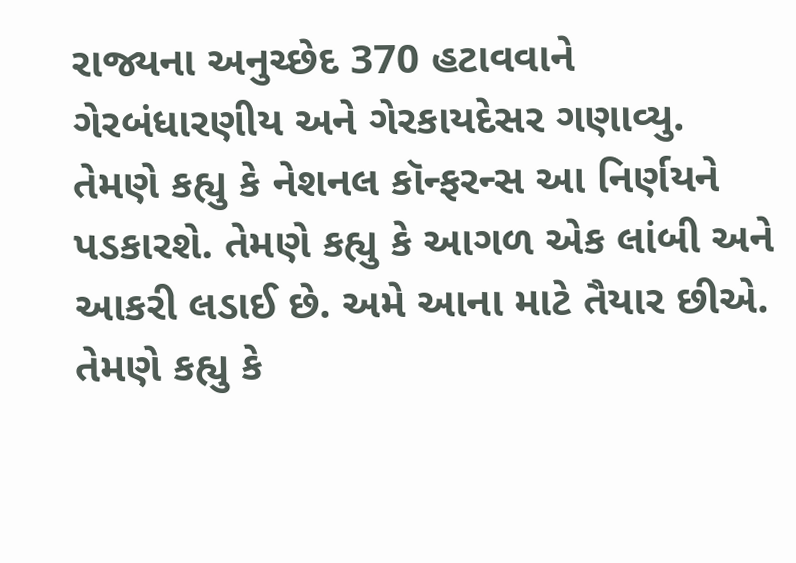રાજ્યના અનુચ્છેદ 370 હટાવવાને ગેરબંધારણીય અને ગેરકાયદેસર ગણાવ્યુ. તેમણે કહ્યુ કે નેશનલ કૉન્ફરન્સ આ નિર્ણયને પડકારશે. તેમણે કહ્યુ કે આગળ એક લાંબી અને આકરી લડાઈ છે. અમે આના માટે તૈયાર છીએ. તેમણે કહ્યુ કે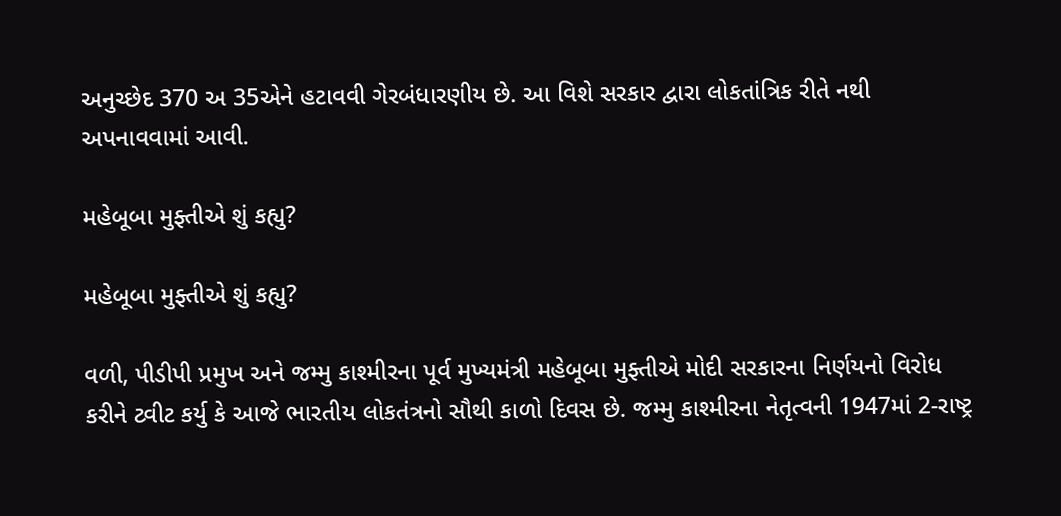અનુચ્છેદ 370 અ 35એને હટાવવી ગેરબંધારણીય છે. આ વિશે સરકાર દ્વારા લોકતાંત્રિક રીતે નથી અપનાવવામાં આવી.

મહેબૂબા મુફ્તીએ શું કહ્યુ?

મહેબૂબા મુફ્તીએ શું કહ્યુ?

વળી, પીડીપી પ્રમુખ અને જમ્મુ કાશ્મીરના પૂર્વ મુખ્યમંત્રી મહેબૂબા મુફ્તીએ મોદી સરકારના નિર્ણયનો વિરોધ કરીને ટ્વીટ કર્યુ કે આજે ભારતીય લોકતંત્રનો સૌથી કાળો દિવસ છે. જમ્મુ કાશ્મીરના નેતૃત્વની 1947માં 2-રાષ્ટ્ર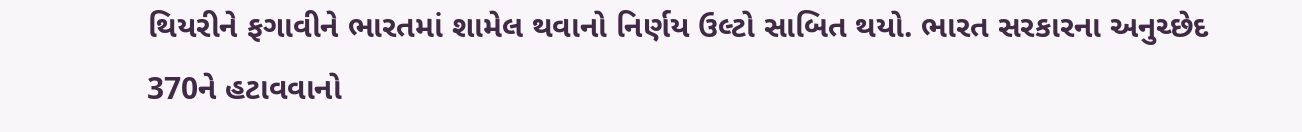થિયરીને ફગાવીને ભારતમાં શામેલ થવાનો નિર્ણય ઉલ્ટો સાબિત થયો. ભારત સરકારના અનુચ્છેદ 370ને હટાવવાનો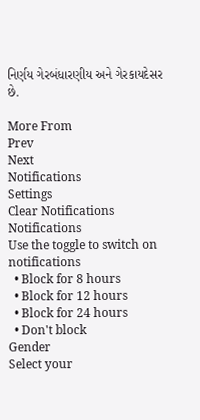નિર્ણય ગેરબંધારણીય અને ગેરકાયદેસર છે.

More From
Prev
Next
Notifications
Settings
Clear Notifications
Notifications
Use the toggle to switch on notifications
  • Block for 8 hours
  • Block for 12 hours
  • Block for 24 hours
  • Don't block
Gender
Select your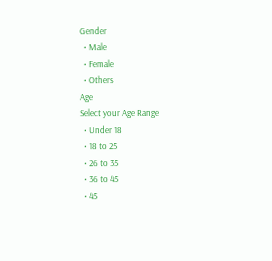Gender
  • Male
  • Female
  • Others
Age
Select your Age Range
  • Under 18
  • 18 to 25
  • 26 to 35
  • 36 to 45
  • 45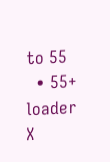to 55
  • 55+
loader
X